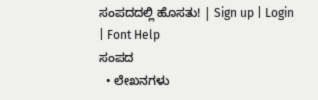ಸಂಪದದಲ್ಲಿ ಹೊಸತು! | Sign up | Login | Font Help
ಸಂಪದ
  • ಲೇಖನಗಳು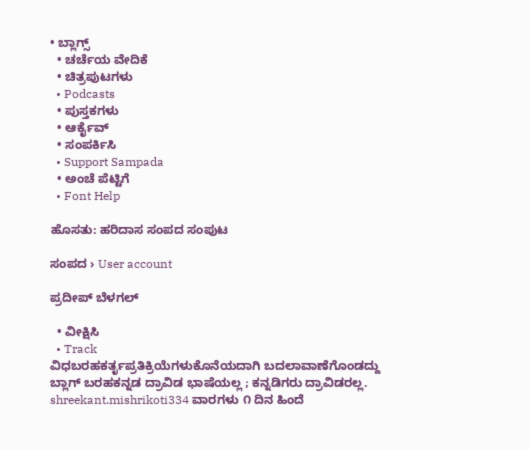• ಬ್ಲಾಗ್ಸ್
  • ಚರ್ಚೆಯ ವೇದಿಕೆ
  • ಚಿತ್ರಪುಟಗಳು
  • Podcasts
  • ಪುಸ್ತಕಗಳು
  • ಆರ್ಕೈವ್
  • ಸಂಪರ್ಕಿಸಿ
  • Support Sampada
  • ಅಂಚೆ ಪೆಟ್ಟಿಗೆ
  • Font Help

ಹೊಸತು: ಹರಿದಾಸ ಸಂಪದ ಸಂಪುಟ

ಸಂಪದ › User account

ಪ್ರದೀಪ್ ಬೆಳಗಲ್

  • ವೀಕ್ಷಿಸಿ
  • Track
ವಿಧಬರಹಕರ್ತೃಪ್ರತಿಕ್ರಿಯೆಗಳುಕೊನೆಯದಾಗಿ ಬದಲಾವಾಣೆಗೊಂಡದ್ದು
ಬ್ಲಾಗ್ ಬರಹಕನ್ನಡ ದ್ರಾವಿಡ ಭಾಷೆಯಲ್ಲ ; ಕನ್ನಡಿಗರು ದ್ರಾವಿಡರಲ್ಲ. shreekant.mishrikoti334 ವಾರಗಳು ೧ ದಿನ ಹಿಂದೆ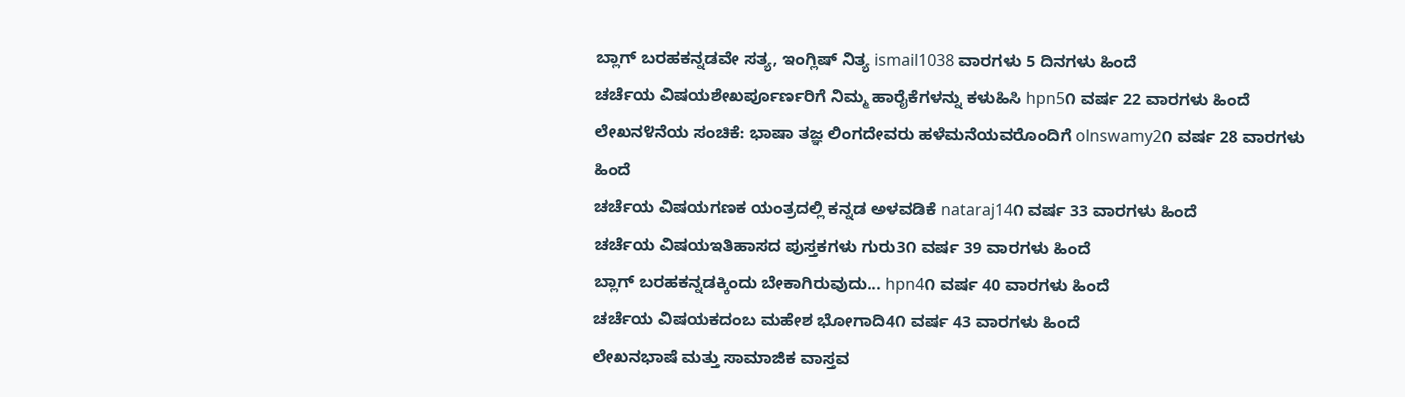ಬ್ಲಾಗ್ ಬರಹಕನ್ನಡವೇ ಸತ್ಯ, ಇಂಗ್ಲಿಷ್ ನಿತ್ಯ ismail1038 ವಾರಗಳು 5 ದಿನಗಳು ಹಿಂದೆ
ಚರ್ಚೆಯ ವಿಷಯಶೇಖರ್ಪೂರ್ಣರಿಗೆ ನಿಮ್ಮ ಹಾರೈಕೆಗಳನ್ನು ಕಳುಹಿಸಿ hpn5೧ ವರ್ಷ 22 ವಾರಗಳು ಹಿಂದೆ
ಲೇಖನ೪ನೆಯ ಸಂಚಿಕೆ: ಭಾಷಾ ತಜ್ಞ ಲಿಂಗದೇವರು ಹಳೆಮನೆಯವರೊಂದಿಗೆ olnswamy2೧ ವರ್ಷ 28 ವಾರಗಳು ಹಿಂದೆ
ಚರ್ಚೆಯ ವಿಷಯಗಣಕ ಯಂತ್ರದಲ್ಲಿ ಕನ್ನಡ ಅಳವಡಿಕೆ nataraj14೧ ವರ್ಷ 33 ವಾರಗಳು ಹಿಂದೆ
ಚರ್ಚೆಯ ವಿಷಯಇತಿಹಾಸದ ಪುಸ್ತಕಗಳು ಗುರು3೧ ವರ್ಷ 39 ವಾರಗಳು ಹಿಂದೆ
ಬ್ಲಾಗ್ ಬರಹಕನ್ನಡಕ್ಕಿಂದು ಬೇಕಾಗಿರುವುದು... hpn4೧ ವರ್ಷ 40 ವಾರಗಳು ಹಿಂದೆ
ಚರ್ಚೆಯ ವಿಷಯಕದಂಬ ಮಹೇಶ ಭೋಗಾದಿ4೧ ವರ್ಷ 43 ವಾರಗಳು ಹಿಂದೆ
ಲೇಖನಭಾಷೆ ಮತ್ತು ಸಾಮಾಜಿಕ ವಾಸ್ತವ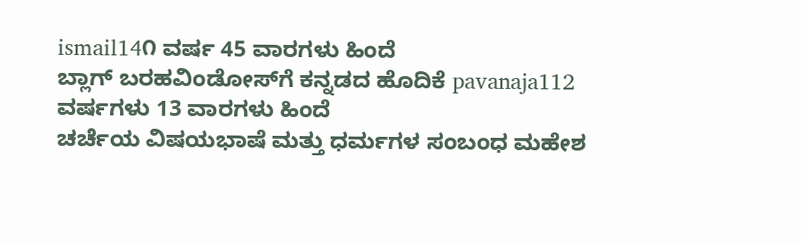ismail14೧ ವರ್ಷ 45 ವಾರಗಳು ಹಿಂದೆ
ಬ್ಲಾಗ್ ಬರಹವಿಂಡೋಸ್‌ಗೆ ಕನ್ನಡದ ಹೊದಿಕೆ pavanaja112 ವರ್ಷಗಳು 13 ವಾರಗಳು ಹಿಂದೆ
ಚರ್ಚೆಯ ವಿಷಯಭಾಷೆ ಮತ್ತು ಧರ್ಮಗಳ ಸಂಬಂಧ ಮಹೇಶ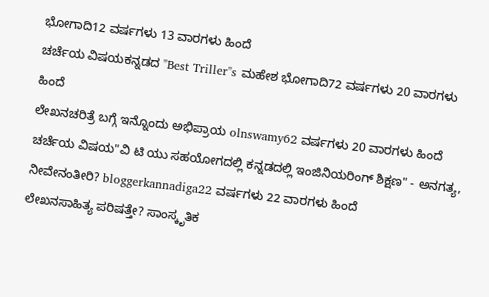ಭೋಗಾದಿ12 ವರ್ಷಗಳು 13 ವಾರಗಳು ಹಿಂದೆ
ಚರ್ಚೆಯ ವಿಷಯಕನ್ನಡದ "Best Triller"s ಮಹೇಶ ಭೋಗಾದಿ72 ವರ್ಷಗಳು 20 ವಾರಗಳು ಹಿಂದೆ
ಲೇಖನಚರಿತ್ರೆ ಬಗ್ಗೆ ಇನ್ನೊಂದು ಅಭಿಪ್ರಾಯ olnswamy62 ವರ್ಷಗಳು 20 ವಾರಗಳು ಹಿಂದೆ
ಚರ್ಚೆಯ ವಿಷಯ"ವಿ ಟಿ ಯು ಸಹಯೋಗದಲ್ಲಿ ಕನ್ನಡದಲ್ಲಿ ಇಂಜಿನಿಯರಿಂಗ್ ಶಿಕ್ಷಣ" - ಅನಗತ್ಯ, ನೀವೇನಂತೀರಿ? bloggerkannadiga22 ವರ್ಷಗಳು 22 ವಾರಗಳು ಹಿಂದೆ
ಲೇಖನಸಾಹಿತ್ಯ ಪರಿಷತ್ತೇ? ಸಾಂಸ್ಕೃತಿಕ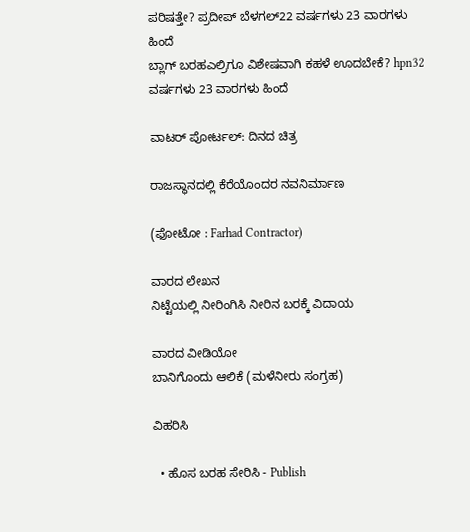ಪರಿಷತ್ತೇ? ಪ್ರದೀಪ್ ಬೆಳಗಲ್22 ವರ್ಷಗಳು 23 ವಾರಗಳು ಹಿಂದೆ
ಬ್ಲಾಗ್ ಬರಹಎಲ್ರಿಗೂ ವಿಶೇಷವಾಗಿ ಕಹಳೆ ಊದಬೇಕೆ? hpn32 ವರ್ಷಗಳು 23 ವಾರಗಳು ಹಿಂದೆ

ವಾಟರ್ ಪೋರ್ಟಲ್: ದಿನದ ಚಿತ್ರ

ರಾಜಸ್ಥಾನದಲ್ಲಿ ಕೆರೆಯೊಂದರ ನವನಿರ್ಮಾಣ

(ಫೋಟೋ : Farhad Contractor)

ವಾರದ ಲೇಖನ
ನಿಟ್ಟೆಯಲ್ಲಿ ನೀರಿಂಗಿಸಿ ನೀರಿನ ಬರಕ್ಕೆ ವಿದಾಯ

ವಾರದ ವೀಡಿಯೋ
ಬಾನಿಗೊಂದು ಆಲಿಕೆ (ಮಳೆನೀರು ಸಂಗ್ರಹ)

ವಿಹರಿಸಿ

  • ಹೊಸ ಬರಹ ಸೇರಿಸಿ - Publish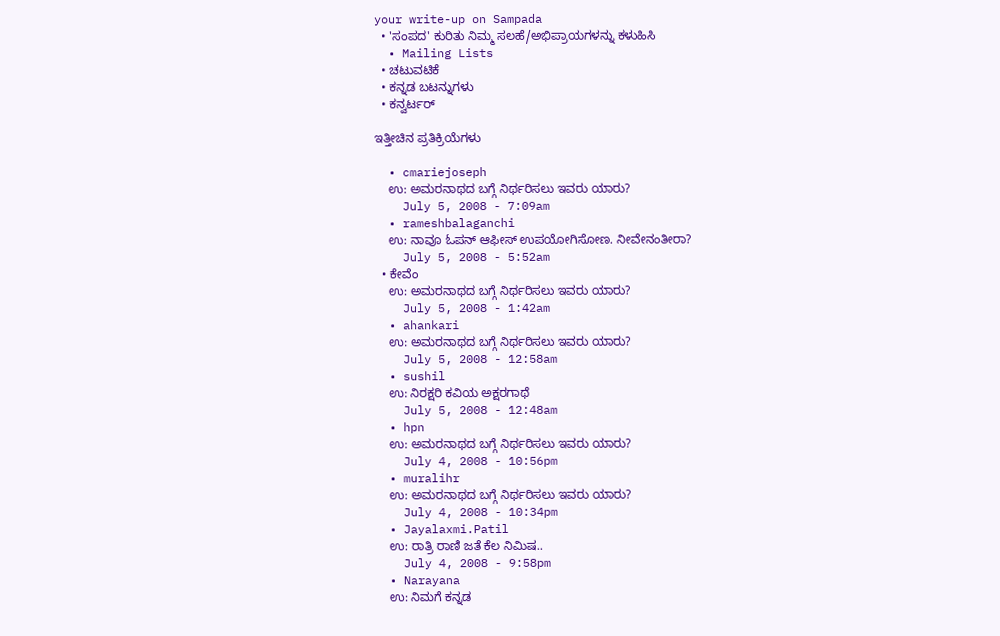your write-up on Sampada
  • 'ಸಂಪದ' ಕುರಿತು ನಿಮ್ಮ ಸಲಹೆ/ಅಭಿಪ್ರಾಯಗಳನ್ನು ಕಳುಹಿಸಿ
  • Mailing Lists
  • ಚಟುವಟಿಕೆ
  • ಕನ್ನಡ ಬಟನ್ನುಗಳು
  • ಕನ್ವರ್ಟರ್

ಇತ್ತೀಚಿನ ಪ್ರತಿಕ್ರಿಯೆಗಳು

  • cmariejoseph
    ಉ: ಅಮರನಾಥದ ಬಗ್ಗೆ ನಿರ್ಥರಿಸಲು ಇವರು ಯಾರು?
    July 5, 2008 - 7:09am
  • rameshbalaganchi
    ಉ: ನಾವೂ ಓಪನ್ ಆಫೀಸ್ ಉಪಯೋಗಿಸೋಣ. ನೀವೇನಂತೀರಾ?
    July 5, 2008 - 5:52am
  • ಕೇವೆಂ
    ಉ: ಅಮರನಾಥದ ಬಗ್ಗೆ ನಿರ್ಥರಿಸಲು ಇವರು ಯಾರು?
    July 5, 2008 - 1:42am
  • ahankari
    ಉ: ಅಮರನಾಥದ ಬಗ್ಗೆ ನಿರ್ಥರಿಸಲು ಇವರು ಯಾರು?
    July 5, 2008 - 12:58am
  • sushil
    ಉ: ನಿರಕ್ಷರಿ ಕವಿಯ ಅಕ್ಷರಗಾಥೆ
    July 5, 2008 - 12:48am
  • hpn
    ಉ: ಅಮರನಾಥದ ಬಗ್ಗೆ ನಿರ್ಥರಿಸಲು ಇವರು ಯಾರು?
    July 4, 2008 - 10:56pm
  • muralihr
    ಉ: ಅಮರನಾಥದ ಬಗ್ಗೆ ನಿರ್ಥರಿಸಲು ಇವರು ಯಾರು?
    July 4, 2008 - 10:34pm
  • Jayalaxmi.Patil
    ಉ: ರಾತ್ರಿ ರಾಣಿ ಜತೆ ಕೆಲ ನಿಮಿಷ..
    July 4, 2008 - 9:58pm
  • Narayana
    ಉ: ನಿಮಗೆ ಕನ್ನಡ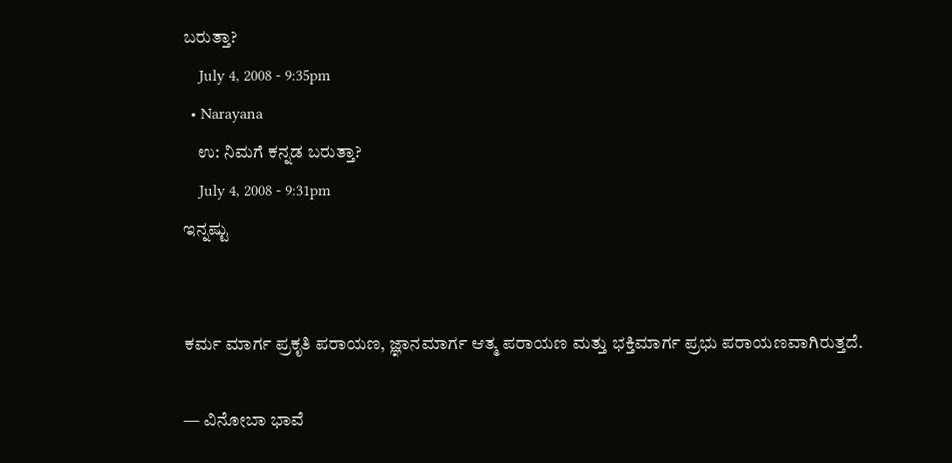ಬರುತ್ತಾ?
    July 4, 2008 - 9:35pm
  • Narayana
    ಉ: ನಿಮಗೆ ಕನ್ನಡ ಬರುತ್ತಾ?
    July 4, 2008 - 9:31pm
ಇನ್ನಷ್ಟು


ಕರ್ಮ ಮಾರ್ಗ ಪ್ರಕೃತಿ ಪರಾಯಣ, ಜ್ಞಾನಮಾರ್ಗ ಆತ್ಮ ಪರಾಯಣ ಮತ್ತು ಭಕ್ತಿಮಾರ್ಗ ಪ್ರಭು ಪರಾಯಣವಾಗಿರುತ್ತದೆ.

— ವಿನೋಬಾ ಭಾವೆ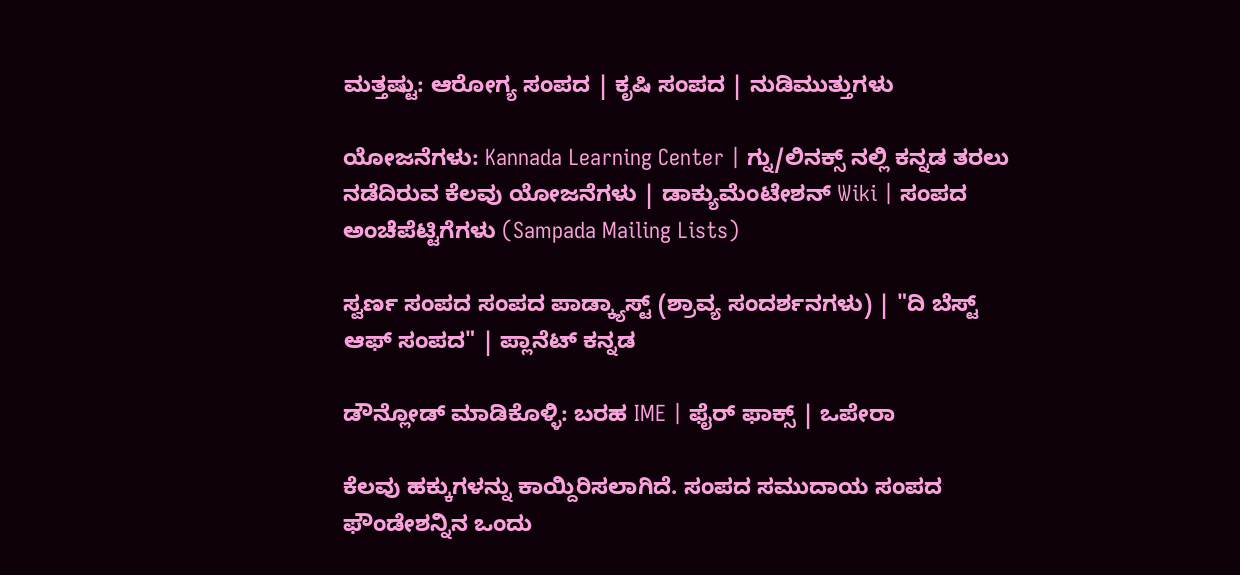ಮತ್ತಷ್ಟು: ಆರೋಗ್ಯ ಸಂಪದ | ಕೃಷಿ ಸಂಪದ | ನುಡಿಮುತ್ತುಗಳು

ಯೋಜನೆಗಳು: Kannada Learning Center | ಗ್ನು/ಲಿನಕ್ಸ್ ನಲ್ಲಿ ಕನ್ನಡ ತರಲು ನಡೆದಿರುವ ಕೆಲವು ಯೋಜನೆಗಳು | ಡಾಕ್ಯುಮೆಂಟೇಶನ್ Wiki | ಸಂಪದ ಅಂಚೆಪೆಟ್ಟಿಗೆಗಳು (Sampada Mailing Lists)

ಸ್ವರ್ಣ ಸಂಪದ ಸಂಪದ ಪಾಡ್ಕ್ಯಾಸ್ಟ್ (ಶ್ರಾವ್ಯ ಸಂದರ್ಶನಗಳು) | "ದಿ ಬೆಸ್ಟ್ ಆಫ್ ಸಂಪದ" | ಪ್ಲಾನೆಟ್ ಕನ್ನಡ

ಡೌನ್ಲೋಡ್ ಮಾಡಿಕೊಳ್ಳಿ: ಬರಹ IME | ಫೈರ್ ಫಾಕ್ಸ್ | ಒಪೇರಾ

ಕೆಲವು ಹಕ್ಕುಗಳನ್ನು ಕಾಯ್ದಿರಿಸಲಾಗಿದೆ. ಸಂಪದ ಸಮುದಾಯ ಸಂಪದ ಫೌಂಡೇಶನ್ನಿನ ಒಂದು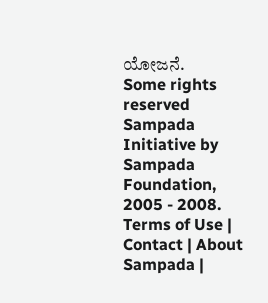ಯೋಜನೆ.
Some rights reserved Sampada Initiative by Sampada Foundation, 2005 - 2008.
Terms of Use | Contact | About Sampada |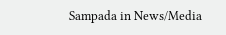Sampada in News/Media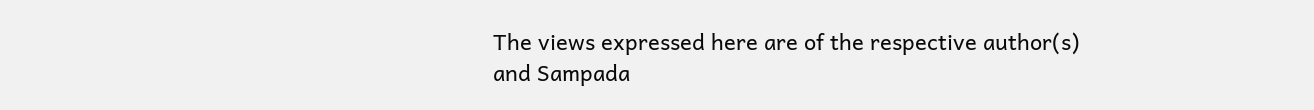The views expressed here are of the respective author(s) and Sampada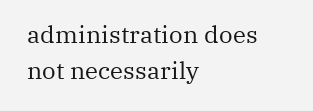administration does not necessarily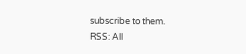subscribe to them.
RSS: All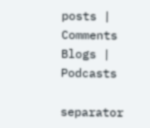posts | Comments
Blogs | Podcasts

separator